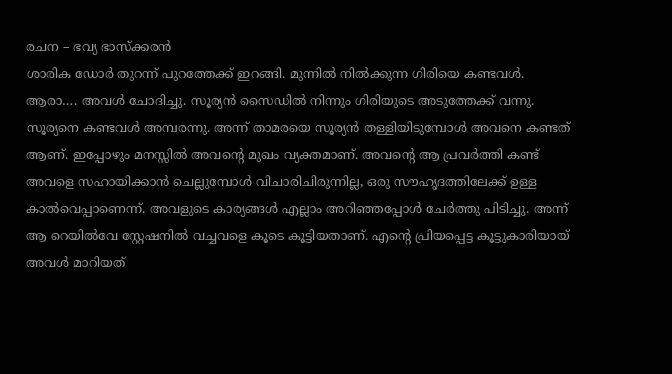രചന – ഭവ്യ ഭാസ്ക്കരൻ
ശാരിക ഡോർ തുറന്ന് പുറത്തേക്ക് ഇറങ്ങി. മുന്നിൽ നിൽക്കുന്ന ഗിരിയെ കണ്ടവൾ. ആരാ…. അവൾ ചോദിച്ചു. സൂര്യൻ സൈഡിൽ നിന്നും ഗിരിയുടെ അടുത്തേക്ക് വന്നു. സൂര്യനെ കണ്ടവൾ അമ്പരന്നു. അന്ന് താമരയെ സൂര്യൻ തള്ളിയിടുമ്പോൾ അവനെ കണ്ടത് ആണ്. ഇപ്പോഴും മനസ്സിൽ അവന്റെ മുഖം വ്യക്തമാണ്. അവന്റെ ആ പ്രവർത്തി കണ്ട് അവളെ സഹായിക്കാൻ ചെല്ലുമ്പോൾ വിചാരിചിരുന്നില്ല, ഒരു സൗഹൃദത്തിലേക്ക് ഉള്ള കാൽവെപ്പാണെന്ന്. അവളുടെ കാര്യങ്ങൾ എല്ലാം അറിഞ്ഞപ്പോൾ ചേർത്തു പിടിച്ചു. അന്ന് ആ റെയിൽവേ സ്റ്റേഷനിൽ വച്ചവളെ കൂടെ കൂട്ടിയതാണ്. എന്റെ പ്രിയപ്പെട്ട കൂട്ടുകാരിയായ് അവൾ മാറിയത്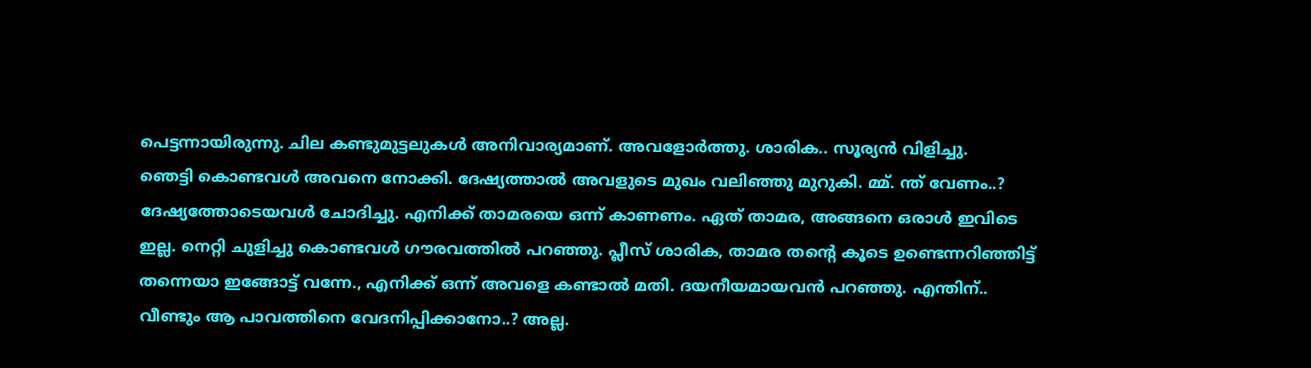പെട്ടന്നായിരുന്നു. ചില കണ്ടുമുട്ടലുകൾ അനിവാര്യമാണ്. അവളോർത്തു. ശാരിക.. സൂര്യൻ വിളിച്ചു.
ഞെട്ടി കൊണ്ടവൾ അവനെ നോക്കി. ദേഷ്യത്താൽ അവളുടെ മുഖം വലിഞ്ഞു മുറുകി. മ്മ്. ന്ത് വേണം..? ദേഷ്യത്തോടെയവൾ ചോദിച്ചു. എനിക്ക് താമരയെ ഒന്ന് കാണണം. ഏത് താമര, അങ്ങനെ ഒരാൾ ഇവിടെ ഇല്ല. നെറ്റി ചുളിച്ചു കൊണ്ടവൾ ഗൗരവത്തിൽ പറഞ്ഞു. പ്ലീസ് ശാരിക, താമര തന്റെ കൂടെ ഉണ്ടെന്നറിഞ്ഞിട്ട് തന്നെയാ ഇങ്ങോട്ട് വന്നേ., എനിക്ക് ഒന്ന് അവളെ കണ്ടാൽ മതി. ദയനീയമായവൻ പറഞ്ഞു. എന്തിന്.. വീണ്ടും ആ പാവത്തിനെ വേദനിപ്പിക്കാനോ..? അല്ല.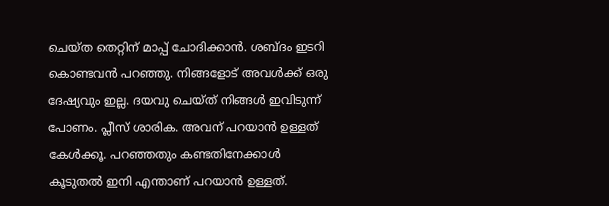ചെയ്ത തെറ്റിന് മാപ്പ് ചോദിക്കാൻ. ശബ്ദം ഇടറി കൊണ്ടവൻ പറഞ്ഞു. നിങ്ങളോട് അവൾക്ക് ഒരു ദേഷ്യവും ഇല്ല. ദയവു ചെയ്ത് നിങ്ങൾ ഇവിടുന്ന് പോണം. പ്ലീസ് ശാരിക. അവന് പറയാൻ ഉള്ളത് കേൾക്കൂ. പറഞ്ഞതും കണ്ടതിനേക്കാൾ കൂടുതൽ ഇനി എന്താണ് പറയാൻ ഉള്ളത്.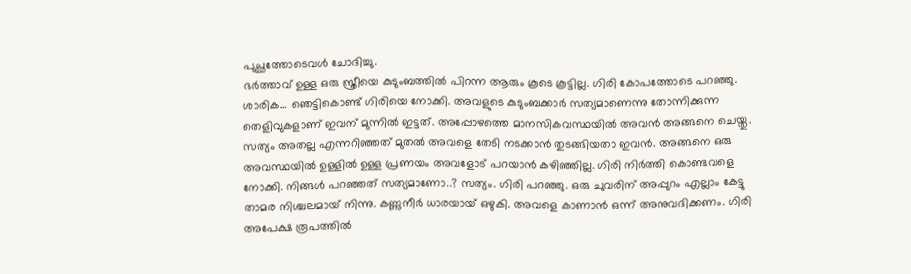പുച്ഛത്തോടെവൾ ചോദിച്ചു.
ഭർത്താവ് ഉള്ള ഒരു സ്ത്രീയെ കുടുംബത്തിൽ പിറന്ന ആരും കൂടെ കൂട്ടില്ല. ഗിരി കോപത്തോടെ പറഞ്ഞു. ശാരിക… ഞെട്ടികൊണ്ട് ഗിരിയെ നോക്കി. അവളുടെ കുടുംബക്കാർ സത്യമാണെന്നു തോന്നിക്കുന്ന തെളിവുകളാണ് ഇവന് മുന്നിൽ ഇട്ടത്. അപ്പോഴത്തെ മാനസികവസ്ഥയിൽ അവൻ അങ്ങനെ ചെയ്തു. സത്യം അതല്ല എന്നറിഞ്ഞത് മുതൽ അവളെ തേടി നടക്കാൻ തുടങ്ങിയതാ ഇവൻ. അങ്ങനെ ഒരു അവസ്ഥയിൽ ഉള്ളിൽ ഉള്ള പ്രണയം അവളോട് പറയാൻ കഴിഞ്ഞില്ല. ഗിരി നിർത്തി കൊണ്ടവളെ നോക്കി. നിങ്ങൾ പറഞ്ഞത് സത്യമാണോ..? സത്യം. ഗിരി പറഞ്ഞു. ഒരു ചുവരിന് അപ്പുറം എല്ലാം കേട്ടു താമര നിശ്ചലമായ് നിന്നു. കണ്ണുനീർ ധാരയായ് ഒഴുകി. അവളെ കാണാൻ ഒന്ന് അനുവദിക്കണം. ഗിരി അപേക്ഷ രൂപത്തിൽ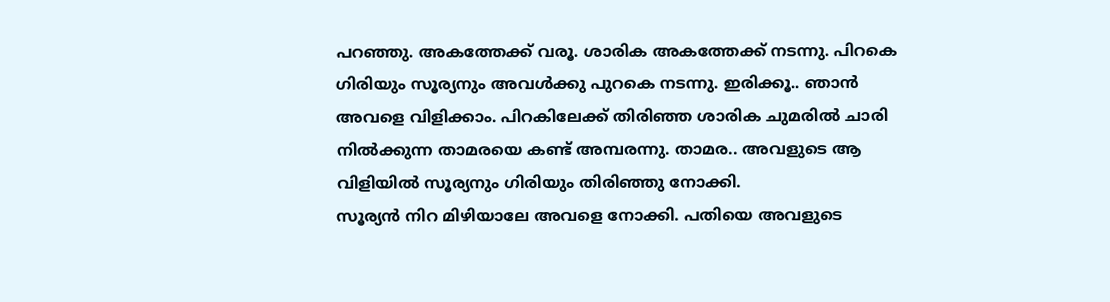പറഞ്ഞു. അകത്തേക്ക് വരൂ. ശാരിക അകത്തേക്ക് നടന്നു. പിറകെ ഗിരിയും സൂര്യനും അവൾക്കു പുറകെ നടന്നു. ഇരിക്കൂ.. ഞാൻ അവളെ വിളിക്കാം. പിറകിലേക്ക് തിരിഞ്ഞ ശാരിക ചുമരിൽ ചാരി നിൽക്കുന്ന താമരയെ കണ്ട് അമ്പരന്നു. താമര.. അവളുടെ ആ വിളിയിൽ സൂര്യനും ഗിരിയും തിരിഞ്ഞു നോക്കി.
സൂര്യൻ നിറ മിഴിയാലേ അവളെ നോക്കി. പതിയെ അവളുടെ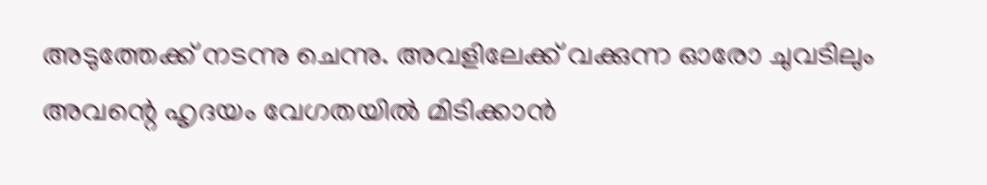അടുത്തേക്ക് നടന്നു ചെന്നു. അവളിലേക്ക് വക്കുന്ന ഓരോ ചുവടിലും അവന്റെ ഹൃദയം വേഗതയിൽ മിടിക്കാൻ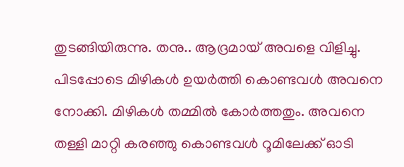തുടങ്ങിയിരുന്നു. തനു.. ആദ്രമായ് അവളെ വിളിച്ചു. പിടപ്പോടെ മിഴികൾ ഉയർത്തി കൊണ്ടവൾ അവനെ നോക്കി. മിഴികൾ തമ്മിൽ കോർത്തതും. അവനെ തള്ളി മാറ്റി കരഞ്ഞു കൊണ്ടവൾ റൂമിലേക്ക് ഓടി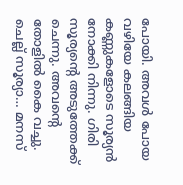പോയി. അവൾ പോയ വഴിയേ കലങ്ങിയ കണ്ണുകളോടെ സൂര്യൻ നോക്കി നിന്നു. ഗിരി സൂര്യന്റെ അടുത്തേക്ക് ചെന്നു. അവന്റെ തോളിൽ കൈ വച്ചു. ചെല്ല് സൂര്യാ… മനസ്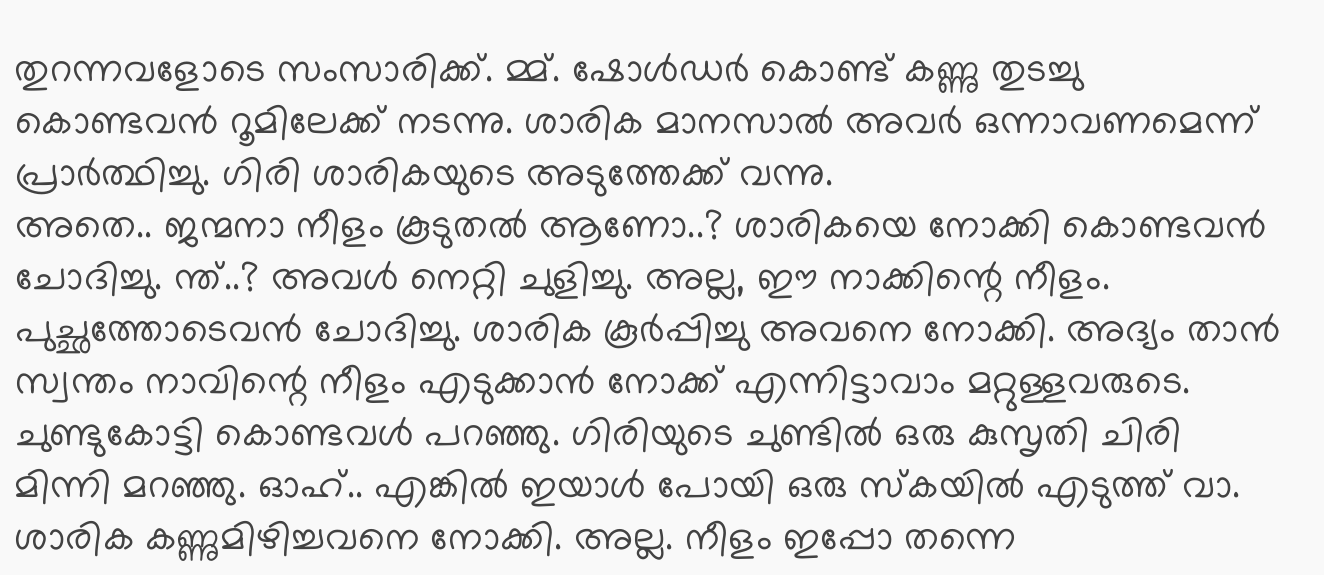തുറന്നവളോടെ സംസാരിക്ക്. മ്മ്. ഷോൾഡർ കൊണ്ട് കണ്ണു തുടച്ചു കൊണ്ടവൻ റൂമിലേക്ക് നടന്നു. ശാരിക മാനസാൽ അവർ ഒന്നാവണമെന്ന് പ്രാർത്ഥിച്ചു. ഗിരി ശാരികയുടെ അടുത്തേക്ക് വന്നു.
അതെ.. ജന്മനാ നീളം കൂടുതൽ ആണോ..? ശാരികയെ നോക്കി കൊണ്ടവൻ ചോദിച്ചു. ന്ത്..? അവൾ നെറ്റി ചുളിച്ചു. അല്ല, ഈ നാക്കിന്റെ നീളം. പുച്ഛത്തോടെവൻ ചോദിച്ചു. ശാരിക കൂർപ്പിച്ചു അവനെ നോക്കി. അദ്യം താൻ സ്വന്തം നാവിന്റെ നീളം എടുക്കാൻ നോക്ക് എന്നിട്ടാവാം മറ്റുള്ളവരുടെ. ചുണ്ടുകോട്ടി കൊണ്ടവൾ പറഞ്ഞു. ഗിരിയുടെ ചുണ്ടിൽ ഒരു കുസൃതി ചിരി മിന്നി മറഞ്ഞു. ഓഹ്.. എങ്കിൽ ഇയാൾ പോയി ഒരു സ്കയിൽ എടുത്ത് വാ. ശാരിക കണ്ണുമിഴിച്ചവനെ നോക്കി. അല്ല. നീളം ഇപ്പോ തന്നെ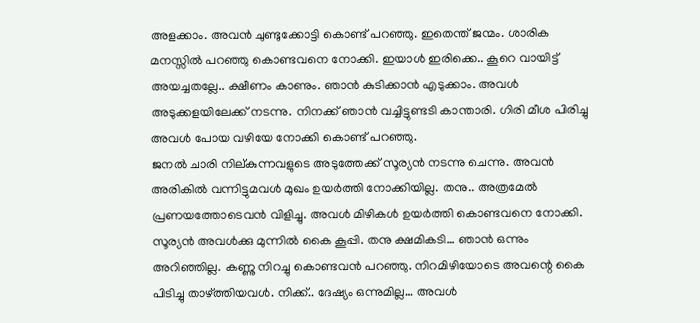അളക്കാം. അവൻ ചുണ്ടുക്കോട്ടി കൊണ്ട് പറഞ്ഞു. ഇതെന്ത് ജന്മം. ശാരിക മനസ്സിൽ പറഞ്ഞു കൊണ്ടവനെ നോക്കി. ഇയാൾ ഇരിക്കെ.. കൂറെ വായിട്ട് അയച്ചതല്ലേ.. ക്ഷീണം കാണും. ഞാൻ കുടിക്കാൻ എടുക്കാം. അവൾ അടുക്കളയിലേക്ക് നടന്നു. നിനക്ക് ഞാൻ വച്ചിട്ടുണ്ടടി കാന്താരി. ഗിരി മീശ പിരിച്ചു അവൾ പോയ വഴിയേ നോക്കി കൊണ്ട് പറഞ്ഞു.
ജനൽ ചാരി നില്കുന്നവളുടെ അടുത്തേക്ക് സൂര്യൻ നടന്നു ചെന്നു. അവൻ അരികിൽ വന്നിട്ടുമവൾ മുഖം ഉയർത്തി നോക്കിയില്ല. തനു.. അത്രമേൽ പ്രണയത്തോടെവൻ വിളിച്ചു. അവൾ മിഴികൾ ഉയർത്തി കൊണ്ടവനെ നോക്കി. സൂര്യൻ അവൾക്കു മുന്നിൽ കൈ കൂപ്പി. തനു ക്ഷമികടി… ഞാൻ ഒന്നും അറിഞ്ഞില്ല. കണ്ണു നിറച്ചു കൊണ്ടവൻ പറഞ്ഞു. നിറമിഴിയോടെ അവന്റെ കൈ പിടിച്ചു താഴ്ത്തിയവൾ. നിക്ക്.. ദേഷ്യം ഒന്നുമില്ല… അവൾ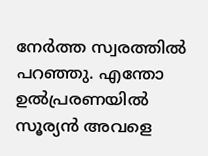നേർത്ത സ്വരത്തിൽ പറഞ്ഞു. എന്തോ ഉൽപ്രരണയിൽ സൂര്യൻ അവളെ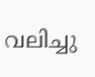വലിച്ചു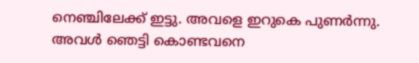നെഞ്ചിലേക്ക് ഇട്ടു. അവളെ ഇറുകെ പുണർന്നു. അവൾ ഞെട്ടി കൊണ്ടവനെ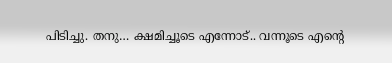പിടിച്ചു. തനു… ക്ഷമിച്ചൂടെ എന്നോട്.. വന്നൂടെ എന്റെ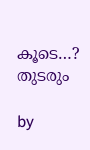കൂടെ…? തുടരും

by